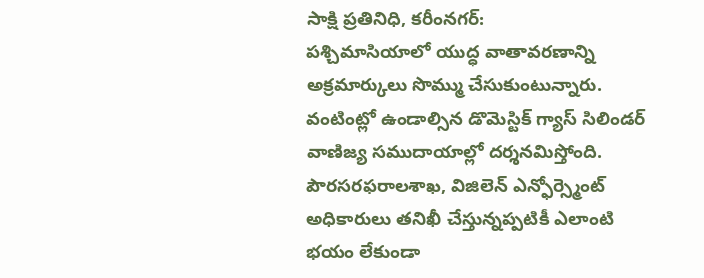సాక్షి ప్రతినిధి, కరీంనగర్:
పశ్చిమాసియాలో యుద్ధ వాతావరణాన్ని అక్రమార్కులు సొమ్ము చేసుకుంటున్నారు. వంటింట్లో ఉండాల్సిన డొమెస్టిక్ గ్యాస్ సిలిండర్ వాణిజ్య సముదాయాల్లో దర్శనమిస్తోంది. పౌరసరఫరాలశాఖ, విజిలెన్ ఎన్ఫోర్స్మెంట్ అధికారులు తనిఖీ చేస్తున్నప్పటికీ ఎలాంటి భయం లేకుండా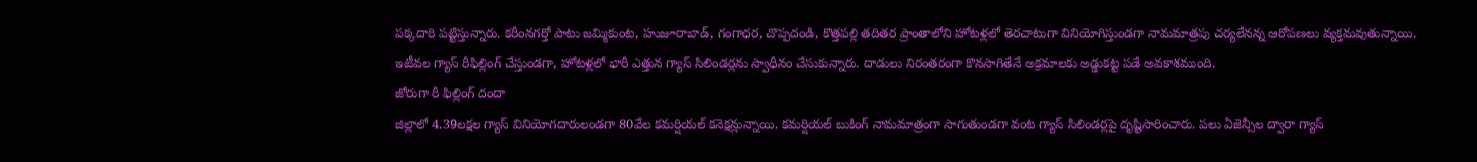పక్కదారి పట్టిస్తున్నారు. కరీంనగర్తో పాటు జమ్మికుంట, హుజూరాబాడ్, గంగాధర, చొప్పదండి, కొత్తపల్లి తదితర ప్రాంతాలోని హోటళ్లలో తెరచాటుగా వినియోగిస్తుండగా నామమాత్రపు చర్యలేనన్న ఆరోపణలు వ్యక్తమవుతున్నాయి. ఇటీవల గ్యాస్ రీఫిల్లింగ్ చేస్తుండగా, హోటళ్లలో భారీ ఎత్తున గ్యాస్ సిలిండర్లను స్వాధీనం చేసుకున్నారు. దాడులు నిరంతరంగా కొనసాగితేనే అక్రమాలకు అడ్డుకట్ట పడే అవకాశముంది.
జోరుగా రీ ఫిల్లింగ్ దందా
జిల్లాలో 4.39లక్షల గ్యాస్ వినియోగదారులండగా 80వేల కమర్షియల్ కనెక్షన్లున్నాయి. కమర్షియల్ బుకింగ్ నామమాత్రంగా సాగుతుండగా వంట గ్యాస్ సిలిండర్లపై దృష్టిసారించారు. పలు ఏజెన్సీల ద్వారా గ్యాస్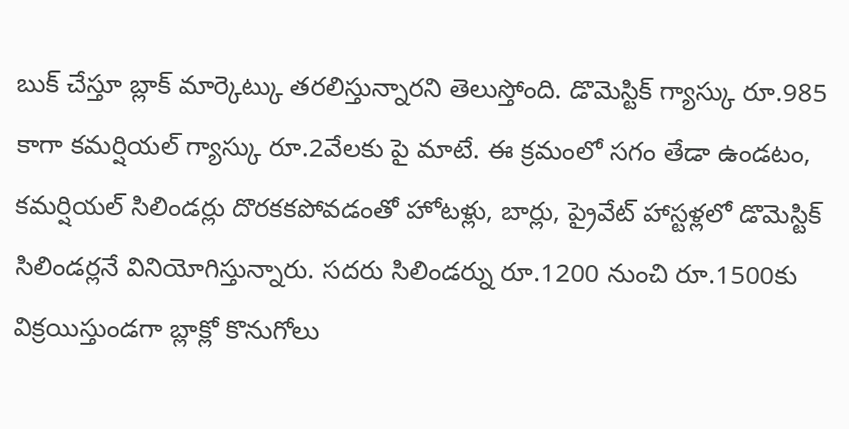బుక్ చేస్తూ బ్లాక్ మార్కెట్కు తరలిస్తున్నారని తెలుస్తోంది. డొమెస్టిక్ గ్యాస్కు రూ.985 కాగా కమర్షియల్ గ్యాస్కు రూ.2వేలకు పై మాటే. ఈ క్రమంలో సగం తేడా ఉండటం, కమర్షియల్ సిలిండర్లు దొరకకపోవడంతో హోటళ్లు, బార్లు, ప్రైవేట్ హాస్టళ్లలో డొమెస్టిక్ సిలిండర్లనే వినియోగిస్తున్నారు. సదరు సిలిండర్ను రూ.1200 నుంచి రూ.1500కు విక్రయిస్తుండగా బ్లాక్లో కొనుగోలు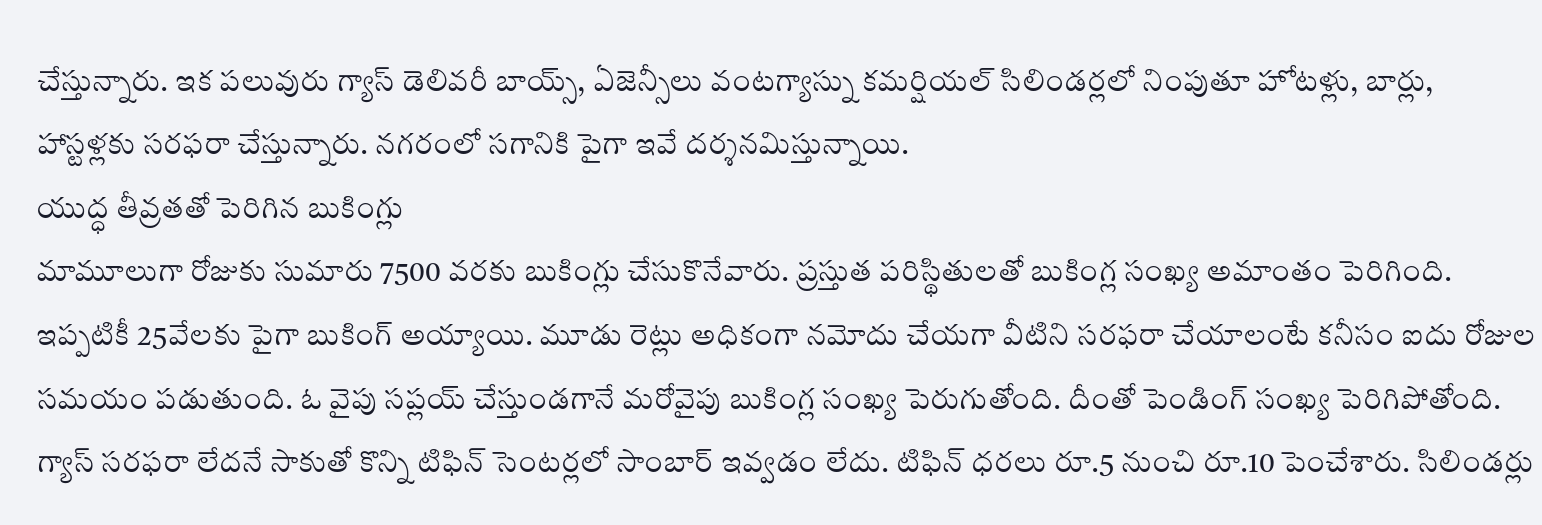చేస్తున్నారు. ఇక పలువురు గ్యాస్ డెలివరీ బాయ్స్, ఏజెన్సీలు వంటగ్యాస్ను కమర్షియల్ సిలిండర్లలో నింపుతూ హోటళ్లు, బార్లు, హాస్టళ్లకు సరఫరా చేస్తున్నారు. నగరంలో సగానికి పైగా ఇవే దర్శనమిస్తున్నాయి.
యుద్ధ తీవ్రతతో పెరిగిన బుకింగ్లు
మామూలుగా రోజుకు సుమారు 7500 వరకు బుకింగ్లు చేసుకొనేవారు. ప్రస్తుత పరిస్థితులతో బుకింగ్ల సంఖ్య అమాంతం పెరిగింది. ఇప్పటికీ 25వేలకు పైగా బుకింగ్ అయ్యాయి. మూడు రెట్లు అధికంగా నమోదు చేయగా వీటిని సరఫరా చేయాలంటే కనీసం ఐదు రోజుల సమయం పడుతుంది. ఓ వైపు సప్లయ్ చేస్తుండగానే మరోవైపు బుకింగ్ల సంఖ్య పెరుగుతోంది. దీంతో పెండింగ్ సంఖ్య పెరిగిపోతోంది. గ్యాస్ సరఫరా లేదనే సాకుతో కొన్ని టిఫిన్ సెంటర్లలో సాంబార్ ఇవ్వడం లేదు. టిఫిన్ ధరలు రూ.5 నుంచి రూ.10 పెంచేశారు. సిలిండర్లు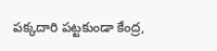పక్కదారి పట్టకుండా కేంద్ర,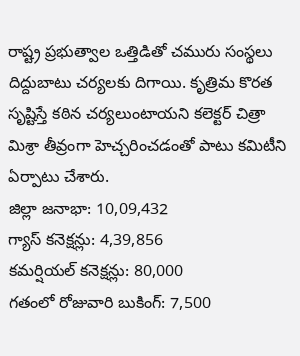రాష్ట్ర ప్రభుత్వాల ఒత్తిడితో చమురు సంస్థలు దిద్దుబాటు చర్యలకు దిగాయి. కృత్రిమ కొరత సృష్టిస్తే కఠిన చర్యలుంటాయని కలెక్టర్ చిత్రా మిశ్రా తీవ్రంగా హెచ్చరించడంతో పాటు కమిటీని ఏర్పాటు చేశారు.
జిల్లా జనాభా: 10,09,432
గ్యాస్ కనెక్షన్లు: 4,39,856
కమర్షియల్ కనెక్షన్లు: 80,000
గతంలో రోజువారి బుకింగ్: 7,500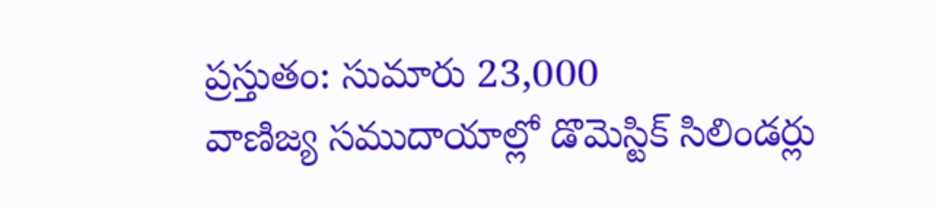ప్రస్తుతం: సుమారు 23,000
వాణిజ్య సముదాయాల్లో డొమెస్టిక్ సిలిండర్లు